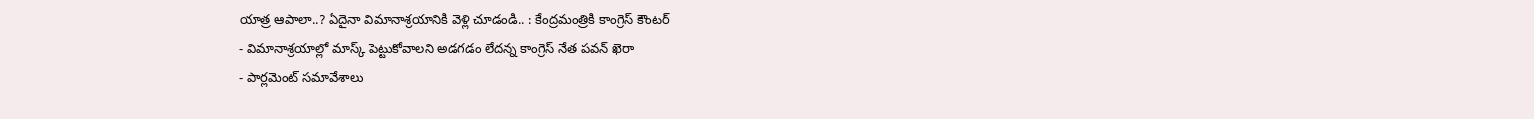యాత్ర ఆపాలా..? ఏదైనా విమానాశ్రయానికి వెళ్లి చూడండి.. : కేంద్రమంత్రికి కాంగ్రెస్ కౌంటర్
- విమానాశ్రయాల్లో మాస్క్ పెట్టుకోవాలని అడగడం లేదన్న కాంగ్రెస్ నేత పవన్ ఖెరా
- పార్లమెంట్ సమావేశాలు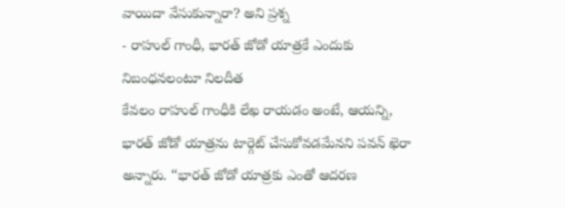వాయిదా వేసుకున్నారా? అని ప్రశ్న
- రాహుల్ గాంధీ, భారత్ జోడో యాత్రకే ఎందుకు నిబంధనలంటూ నిలదీత
కేవలం రాహుల్ గాంధీకి లేఖ రాయడం అంటే, ఆయన్ని, భారత్ జోడో యాత్రను టార్గెట్ చేసుకోవడమేనని పవన్ ఖెరా అన్నారు. ‘‘భారత్ జోడో యాత్రకు ఎంతో ఆదరణ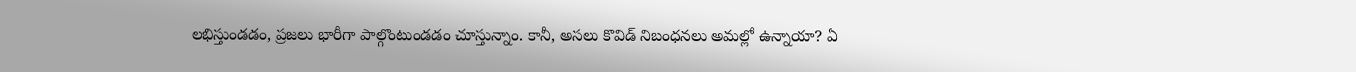లభిస్తుండడం, ప్రజలు భారీగా పాల్గొంటుండడం చూస్తున్నాం. కానీ, అసలు కొవిడ్ నిబంధనలు అమల్లో ఉన్నాయా? ఏ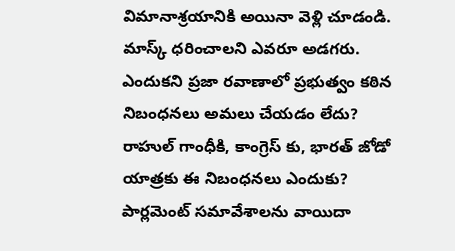విమానాశ్రయానికి అయినా వెళ్లి చూడండి. మాస్క్ ధరించాలని ఎవరూ అడగరు. ఎందుకని ప్రజా రవాణాలో ప్రభుత్వం కఠిన నిబంధనలు అమలు చేయడం లేదు? రాహుల్ గాంధీకి, కాంగ్రెస్ కు, భారత్ జోడో యాత్రకు ఈ నిబంధనలు ఎందుకు? పార్లమెంట్ సమావేశాలను వాయిదా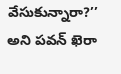వేసుకున్నారా?’’ అని పవన్ ఖెరా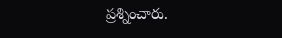ప్రశ్నించారు.